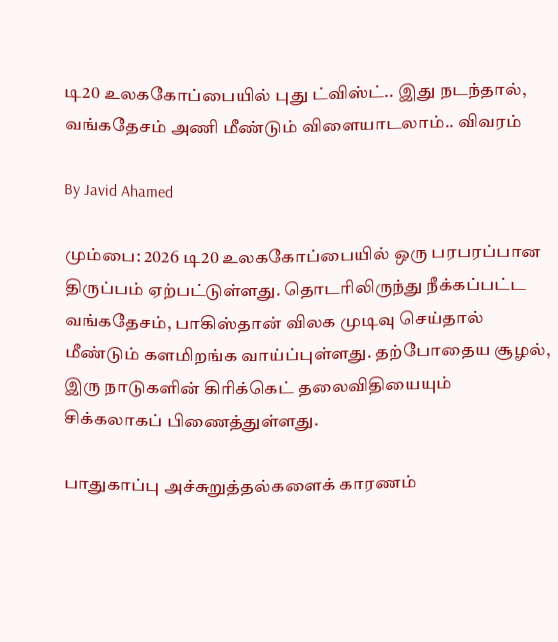டி20 உலககோப்பையில் புது ட்விஸ்ட்.. இது நடந்தால், வங்கதேசம் அணி மீண்டும் விளையாடலாம்.. விவரம்

By Javid Ahamed

மும்பை: 2026 டி20 உலககோப்பையில் ஒரு பரபரப்பான திருப்பம் ஏற்பட்டுள்ளது. தொடரிலிருந்து நீக்கப்பட்ட வங்கதேசம், பாகிஸ்தான் விலக முடிவு செய்தால் மீண்டும் களமிறங்க வாய்ப்புள்ளது. தற்போதைய சூழல், இரு நாடுகளின் கிரிக்கெட் தலைவிதியையும் சிக்கலாகப் பிணைத்துள்ளது.

பாதுகாப்பு அச்சுறுத்தல்களைக் காரணம்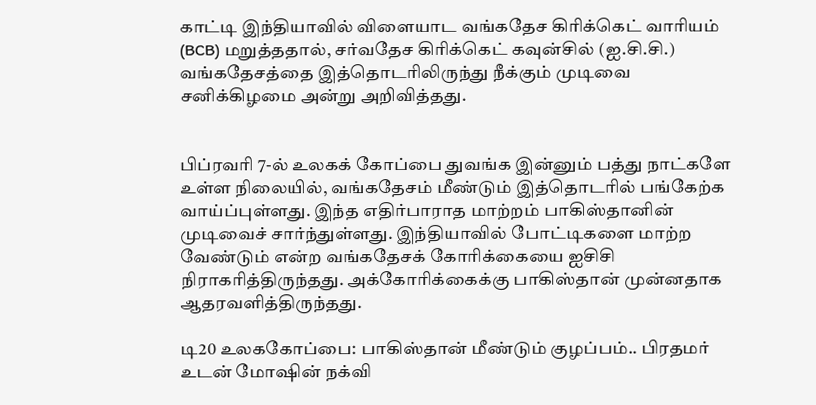காட்டி இந்தியாவில் விளையாட வங்கதேச கிரிக்கெட் வாரியம் (BCB) மறுத்ததால், சர்வதேச கிரிக்கெட் கவுன்சில் (ஐ.சி.சி.) வங்கதேசத்தை இத்தொடரிலிருந்து நீக்கும் முடிவை சனிக்கிழமை அன்று அறிவித்தது.


பிப்ரவரி 7-ல் உலகக் கோப்பை துவங்க இன்னும் பத்து நாட்களே உள்ள நிலையில், வங்கதேசம் மீண்டும் இத்தொடரில் பங்கேற்க வாய்ப்புள்ளது. இந்த எதிர்பாராத மாற்றம் பாகிஸ்தானின் முடிவைச் சார்ந்துள்ளது. இந்தியாவில் போட்டிகளை மாற்ற வேண்டும் என்ற வங்கதேசக் கோரிக்கையை ஐசிசி நிராகரித்திருந்தது. அக்கோரிக்கைக்கு பாகிஸ்தான் முன்னதாக ஆதரவளித்திருந்தது.

டி20 உலககோப்பை: பாகிஸ்தான் மீண்டும் குழப்பம்.. பிரதமர் உடன் மோஷின் நக்வி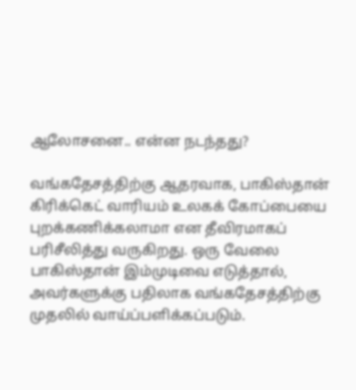ஆலோசனை.. என்ன நடந்தது?

வங்கதேசத்திற்கு ஆதரவாக, பாகிஸ்தான் கிரிக்கெட் வாரியம் உலகக் கோப்பையை புறக்கணிக்கலாமா என தீவிரமாகப் பரிசீலித்து வருகிறது. ஒரு வேலை பாகிஸ்தான் இம்முடிவை எடுத்தால், அவர்களுக்கு பதிலாக வங்கதேசத்திற்கு முதலில் வாய்ப்பளிக்கப்படும்.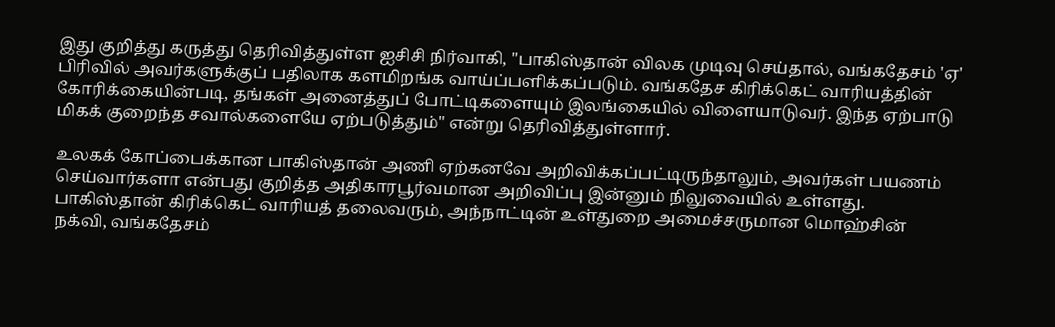இது குறித்து கருத்து தெரிவித்துள்ள ஐசிசி நிர்வாகி, "பாகிஸ்தான் விலக முடிவு செய்தால், வங்கதேசம் 'ஏ' பிரிவில் அவர்களுக்குப் பதிலாக களமிறங்க வாய்ப்பளிக்கப்படும். வங்கதேச கிரிக்கெட் வாரியத்தின் கோரிக்கையின்படி, தங்கள் அனைத்துப் போட்டிகளையும் இலங்கையில் விளையாடுவர். இந்த ஏற்பாடு மிகக் குறைந்த சவால்களையே ஏற்படுத்தும்" என்று தெரிவித்துள்ளார்.

உலகக் கோப்பைக்கான பாகிஸ்தான் அணி ஏற்கனவே அறிவிக்கப்பட்டிருந்தாலும், அவர்கள் பயணம் செய்வார்களா என்பது குறித்த அதிகாரபூர்வமான அறிவிப்பு இன்னும் நிலுவையில் உள்ளது. பாகிஸ்தான் கிரிக்கெட் வாரியத் தலைவரும், அந்நாட்டின் உள்துறை அமைச்சருமான மொஹ்சின் நக்வி, வங்கதேசம்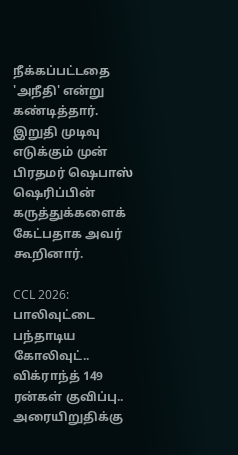நீக்கப்பட்டதை 'அநீதி' என்று கண்டித்தார். இறுதி முடிவு எடுக்கும் முன் பிரதமர் ஷெபாஸ் ஷெரிப்பின் கருத்துக்களைக் கேட்பதாக அவர் கூறினார்.

CCL 2026: பாலிவுட்டை பந்தாடிய கோலிவுட்.. விக்ராந்த் 149 ரன்கள் குவிப்பு.. அரையிறுதிக்கு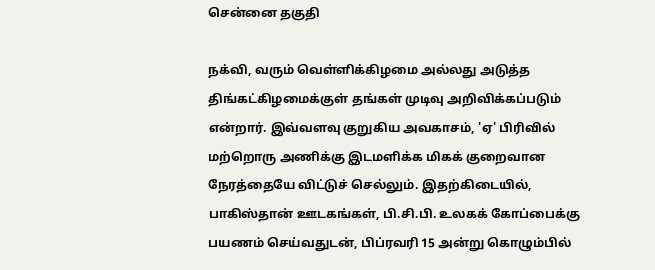சென்னை தகுதி

நக்வி, வரும் வெள்ளிக்கிழமை அல்லது அடுத்த திங்கட்கிழமைக்குள் தங்கள் முடிவு அறிவிக்கப்படும் என்றார். இவ்வளவு குறுகிய அவகாசம், 'ஏ' பிரிவில் மற்றொரு அணிக்கு இடமளிக்க மிகக் குறைவான நேரத்தையே விட்டுச் செல்லும். இதற்கிடையில், பாகிஸ்தான் ஊடகங்கள், பி.சி.பி. உலகக் கோப்பைக்கு பயணம் செய்வதுடன், பிப்ரவரி 15 அன்று கொழும்பில்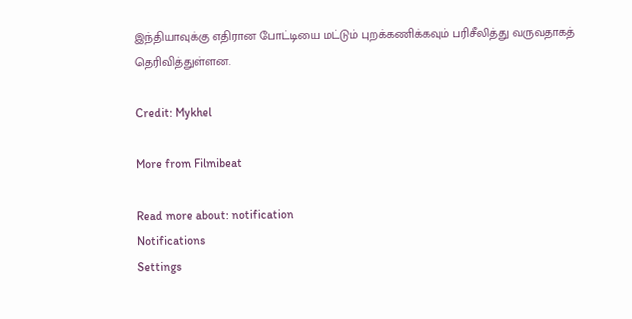இந்தியாவுக்கு எதிரான போட்டியை மட்டும் புறக்கணிக்கவும் பரிசீலித்து வருவதாகத் தெரிவித்துள்ளன.

Credit: Mykhel

More from Filmibeat

Read more about: notification
Notifications
Settings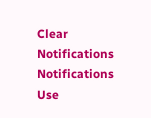Clear Notifications
Notifications
Use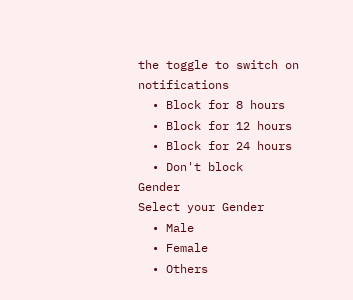the toggle to switch on notifications
  • Block for 8 hours
  • Block for 12 hours
  • Block for 24 hours
  • Don't block
Gender
Select your Gender
  • Male
  • Female
  • Others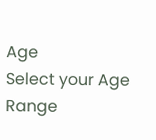Age
Select your Age Range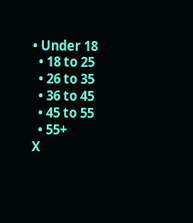• Under 18
  • 18 to 25
  • 26 to 35
  • 36 to 45
  • 45 to 55
  • 55+
X